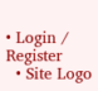• Login / Register
  • Site Logo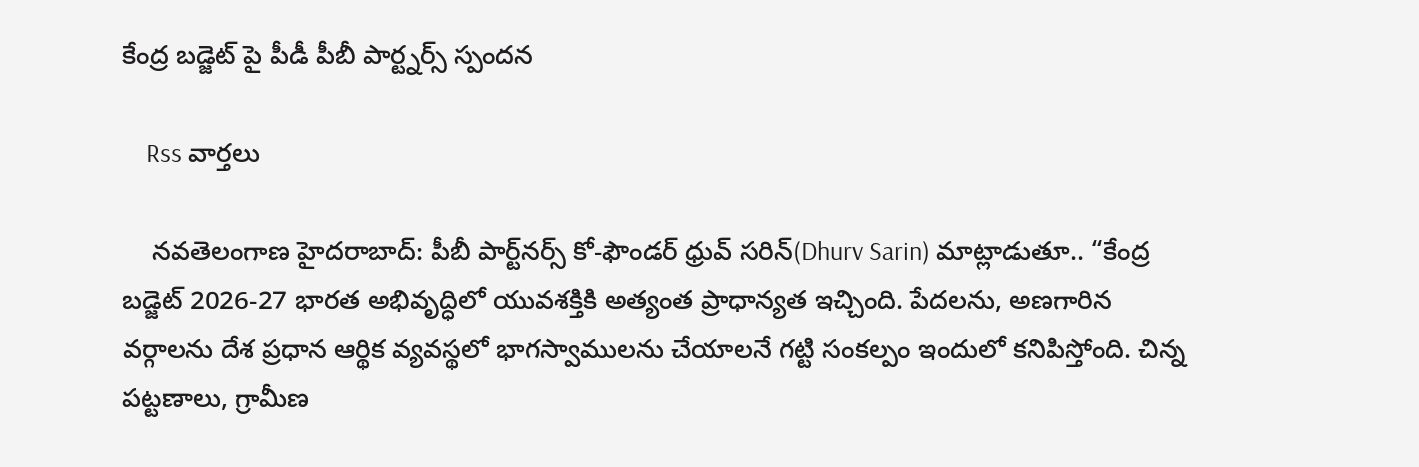కేంద్ర బడ్జెట్ పై పీడీ పీబీ పార్ట్నర్స్ స్పందన

    Rss వార్తలు

    నవతెలంగాణ హైదరాబాద్: పీబీ పార్ట్‌నర్స్ కో-ఫౌండర్ ధ్రువ్ సరిన్(Dhurv Sarin) మాట్లాడుతూ.. “కేంద్ర బడ్జెట్ 2026-27 భారత అభివృద్ధిలో యువశక్తికి అత్యంత ప్రాధాన్యత ఇచ్చింది. పేదలను, అణగారిన వర్గాలను దేశ ప్రధాన ఆర్థిక వ్యవస్థలో భాగస్వాములను చేయాలనే గట్టి సంకల్పం ఇందులో కనిపిస్తోంది. చిన్న పట్టణాలు, గ్రామీణ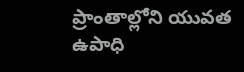ప్రాంతాల్లోని యువత ఉపాధి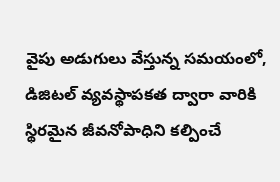వైపు అడుగులు వేస్తున్న సమయంలో, డిజిటల్ వ్యవస్థాపకత ద్వారా వారికి స్థిరమైన జీవనోపాధిని కల్పించే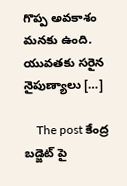గొప్ప అవకాశం మనకు ఉంది. యువతకు సరైన నైపుణ్యాలు […]

    The post కేంద్ర బడ్జెట్ పై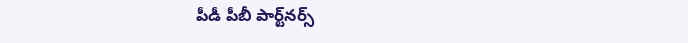పీడీ పీబీ పార్ట్‌నర్స్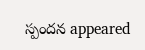స్పందన appeared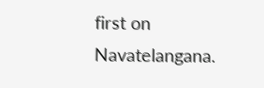first on Navatelangana.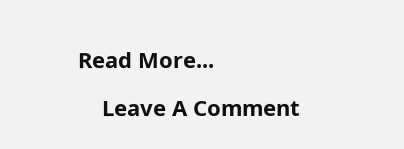Read More...

    Leave A Comment